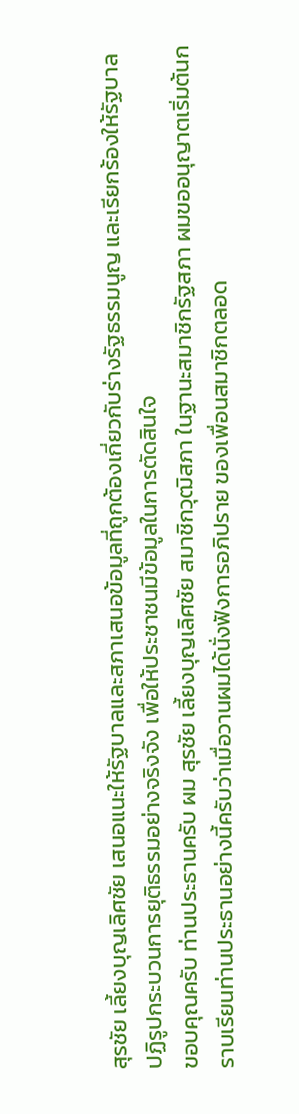สุรชัย เลี้ยงบุญเลิศชัย เสนอแนะให้รัฐบาลและสภาเสนอข้อมูลที่ถูกต้องเกี่ยวกับร่างรัฐธรรมนูญ และเรียกร้องให้รัฐบาลปฏิรูปกระบวนการยุติธรรมอย่างจริงจัง เพื่อให้ประชาชนมีข้อมูลในการตัดสินใจ
ขอบคุณครับ ท่านประธานครับ ผม สุรชัย เลี้ยงบุญเลิศชัย สมาชิกวุฒิสภา ในฐานะสมาชิกรัฐสภา ผมขออนุญาตเริ่มต้นกราบเรียนท่านประธานอย่างนี้ครับว่าเมื่อวานผมได้นั่งฟังการอภิปราย ของเพื่อนสมาชิกตลอด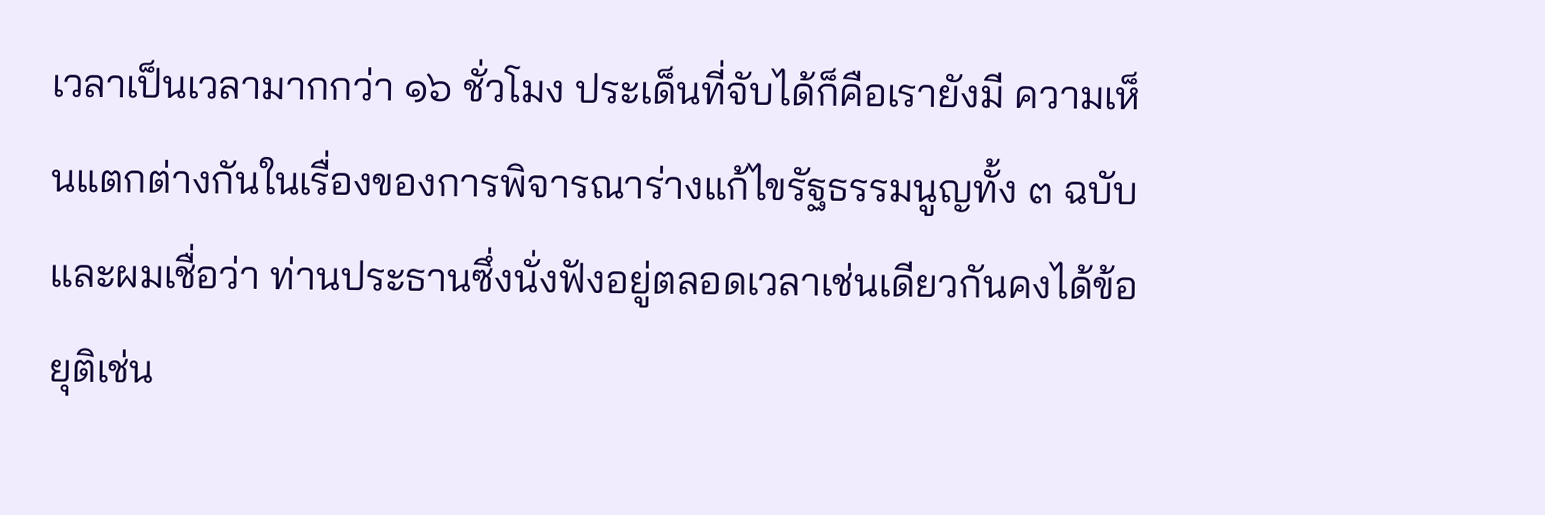เวลาเป็นเวลามากกว่า ๑๖ ชั่วโมง ประเด็นที่จับได้ก็คือเรายังมี ความเห็นแตกต่างกันในเรื่องของการพิจารณาร่างแก้ไขรัฐธรรมนูญทั้ง ๓ ฉบับ และผมเชื่อว่า ท่านประธานซึ่งนั่งฟังอยู่ตลอดเวลาเช่นเดียวกันคงได้ข้อยุติเช่น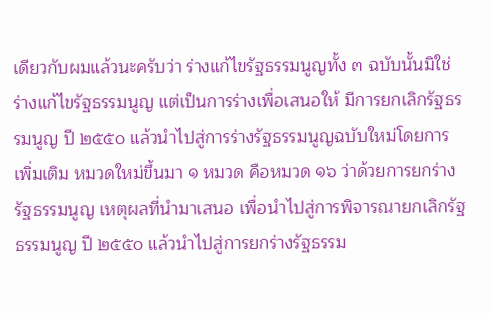เดียวกับผมแล้วนะครับว่า ร่างแก้ไขรัฐธรรมนูญทั้ง ๓ ฉบับนั้นมิใช่ร่างแก้ไขรัฐธรรมนูญ แต่เป็นการร่างเพื่อเสนอให้ มีการยกเลิกรัฐธรรมนูญ ปี ๒๕๕๐ แล้วนําไปสู่การร่างรัฐธรรมนูญฉบับใหม่โดยการเพิ่มเติม หมวดใหม่ขึ้นมา ๑ หมวด คือหมวด ๑๖ ว่าด้วยการยกร่างรัฐธรรมนูญ เหตุผลที่นํามาเสนอ เพื่อนําไปสู่การพิจารณายกเลิกรัฐธรรมนูญ ปี ๒๕๕๐ แล้วนําไปสู่การยกร่างรัฐธรรม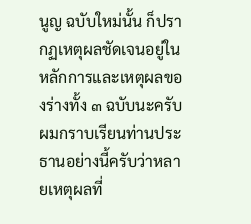นูญ ฉบับใหม่นั้น ก็ปรากฏเหตุผลชัดเจนอยู่ในหลักการและเหตุผลของร่างทั้ง ๓ ฉบับนะครับ ผมกราบเรียนท่านประธานอย่างนี้ครับว่าหลายเหตุผลที่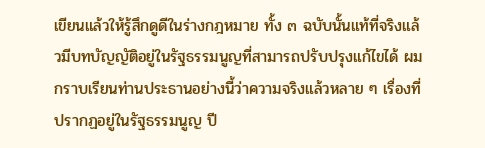เขียนแล้วให้รู้สึกดูดีในร่างกฎหมาย ทั้ง ๓ ฉบับนั้นแท้ที่จริงแล้วมีบทบัญญัติอยู่ในรัฐธรรมนูญที่สามารถปรับปรุงแก้ไขได้ ผมกราบเรียนท่านประธานอย่างนี้ว่าความจริงแล้วหลาย ๆ เรื่องที่ปรากฏอยู่ในรัฐธรรมนูญ ปี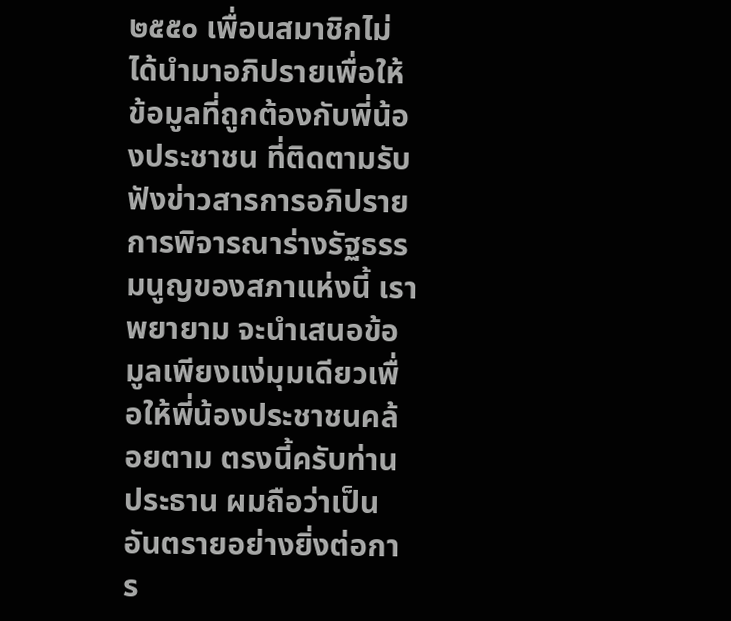๒๕๕๐ เพื่อนสมาชิกไม่ได้นํามาอภิปรายเพื่อให้ข้อมูลที่ถูกต้องกับพี่น้องประชาชน ที่ติดตามรับฟังข่าวสารการอภิปรายการพิจารณาร่างรัฐธรรมนูญของสภาแห่งนี้ เราพยายาม จะนําเสนอข้อมูลเพียงแง่มุมเดียวเพื่อให้พี่น้องประชาชนคล้อยตาม ตรงนี้ครับท่านประธาน ผมถือว่าเป็นอันตรายอย่างยิ่งต่อการ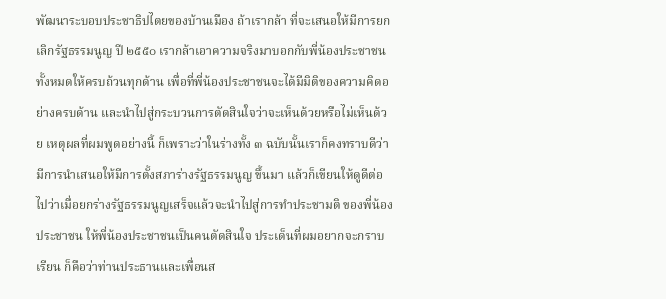พัฒนาระบอบประชาธิปไตยของบ้านเมือง ถ้าเรากล้า ที่จะเสนอให้มีการยกเลิกรัฐธรรมนูญ ปี ๒๕๕๐ เรากล้าเอาความจริงมาบอกกับพี่น้องประชาชน ทั้งหมดให้ครบถ้วนทุกด้าน เพื่อที่พี่น้องประชาชนจะได้มีมิติของความคิดอย่างครบด้าน และนําไปสู่กระบวนการตัดสินใจว่าจะเห็นด้วยหรือไม่เห็นด้วย เหตุผลที่ผมพูดอย่างนี้ ก็เพราะว่าในร่างทั้ง ๓ ฉบับนั้นเราก็คงทราบดีว่ามีการนําเสนอให้มีการตั้งสภาร่างรัฐธรรมนูญ ขึ้นมา แล้วก็เขียนให้ดูดีต่อไปว่าเมื่อยกร่างรัฐธรรมนูญเสร็จแล้วจะนําไปสู่การทําประชามติ ของพี่น้องประชาชน ให้พี่น้องประชาชนเป็นคนตัดสินใจ ประเด็นที่ผมอยากจะกราบเรียน ก็คือว่าท่านประธานและเพื่อนส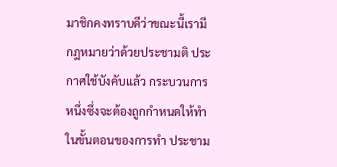มาชิกคงทราบดีว่าขณะนี้เรามีกฎหมายว่าด้วยประชามติ ประกาศใช้บังคับแล้ว กระบวนการหนึ่งซึ่งจะต้องถูกกําหนดให้ทําในขั้นตอนของการทํา ประชาม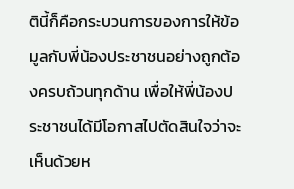ตินี้ก็คือกระบวนการของการให้ข้อมูลกับพี่น้องประชาชนอย่างถูกต้องครบถ้วนทุกด้าน เพื่อให้พี่น้องประชาชนได้มีโอกาสไปตัดสินใจว่าจะเห็นด้วยห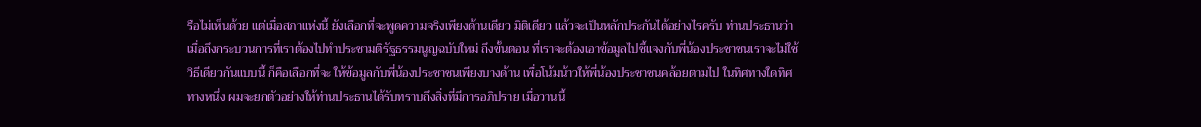รือไม่เห็นด้วย แต่เมื่อสภาแห่งนี้ ยังเลือกที่จะพูดความจริงเพียงด้านเดียว มิติเดียว แล้วจะเป็นหลักประกันได้อย่างไรครับ ท่านประธานว่าเมื่อถึงกระบวนการที่เราต้องไปทําประชามติรัฐธรรมนูญฉบับใหม่ ถึงขั้นตอน ที่เราจะต้องเอาข้อมูลไปชี้แจงกับพี่น้องประชาชนเราจะไม่ใช้วิธีเดียวกันแบบนี้ ก็คือเลือกที่จะ ให้ข้อมูลกับพี่น้องประชาชนเพียงบางด้าน เพื่อโน้มน้าวให้พี่น้องประชาชนคล้อยตามไป ในทิศทางใดทิศทางหนึ่ง ผมจะยกตัวอย่างให้ท่านประธานได้รับทราบถึงสิ่งที่มีการอภิปราย เมื่อวานนี้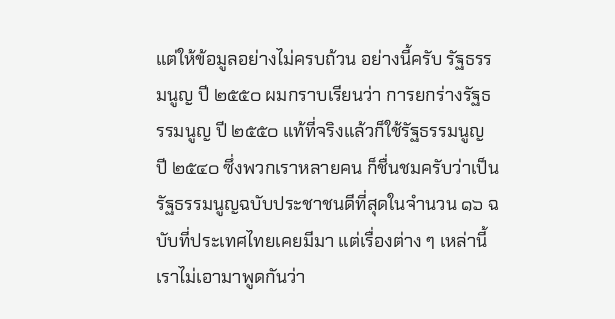แต่ให้ข้อมูลอย่างไม่ครบถ้วน อย่างนี้ครับ รัฐธรรมนูญ ปี ๒๕๕๐ ผมกราบเรียนว่า การยกร่างรัฐธรรมนูญ ปี ๒๕๕๐ แท้ที่จริงแล้วก็ใช้รัฐธรรมนูญ ปี ๒๕๔๐ ซึ่งพวกเราหลายคน ก็ชื่นชมครับว่าเป็นรัฐธรรมนูญฉบับประชาชนดีที่สุดในจํานวน ๑๖ ฉบับที่ประเทศไทยเคยมีมา แต่เรื่องต่าง ๆ เหล่านี้เราไม่เอามาพูดกันว่า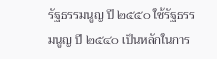รัฐธรรมนูญ ปี ๒๕๕๐ ใช้รัฐธรรมนูญ ปี ๒๕๔๐ เป็นหลักในการ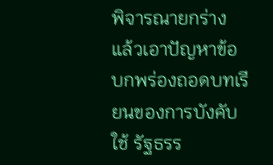พิจารณายกร่าง แล้วเอาปัญหาข้อบกพร่องถอดบทเรียนของการบังคับใช้ รัฐธรร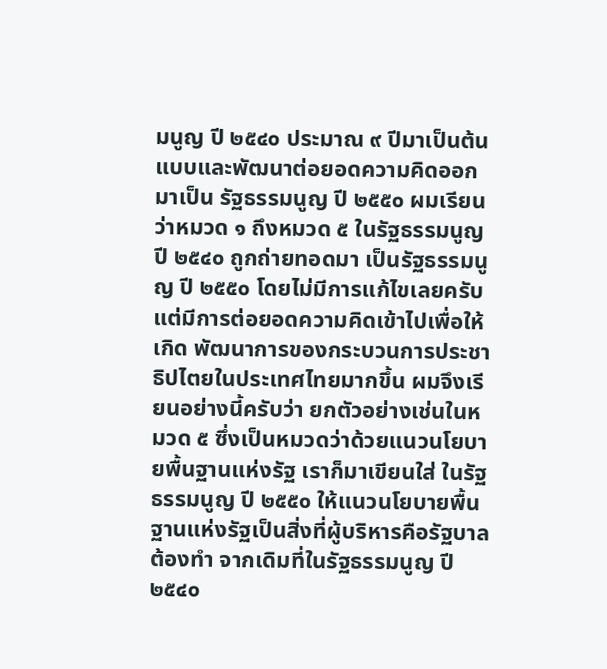มนูญ ปี ๒๕๔๐ ประมาณ ๙ ปีมาเป็นต้นแบบและพัฒนาต่อยอดความคิดออกมาเป็น รัฐธรรมนูญ ปี ๒๕๕๐ ผมเรียนว่าหมวด ๑ ถึงหมวด ๕ ในรัฐธรรมนูญ ปี ๒๕๔๐ ถูกถ่ายทอดมา เป็นรัฐธรรมนูญ ปี ๒๕๕๐ โดยไม่มีการแก้ไขเลยครับ แต่มีการต่อยอดความคิดเข้าไปเพื่อให้เกิด พัฒนาการของกระบวนการประชาธิปไตยในประเทศไทยมากขึ้น ผมจึงเรียนอย่างนี้ครับว่า ยกตัวอย่างเช่นในหมวด ๕ ซึ่งเป็นหมวดว่าด้วยแนวนโยบายพื้นฐานแห่งรัฐ เราก็มาเขียนใส่ ในรัฐธรรมนูญ ปี ๒๕๕๐ ให้แนวนโยบายพื้นฐานแห่งรัฐเป็นสิ่งที่ผู้บริหารคือรัฐบาลต้องทํา จากเดิมที่ในรัฐธรรมนูญ ปี ๒๕๔๐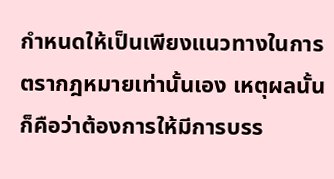กําหนดให้เป็นเพียงแนวทางในการตรากฎหมายเท่านั้นเอง เหตุผลนั้นก็คือว่าต้องการให้มีการบรร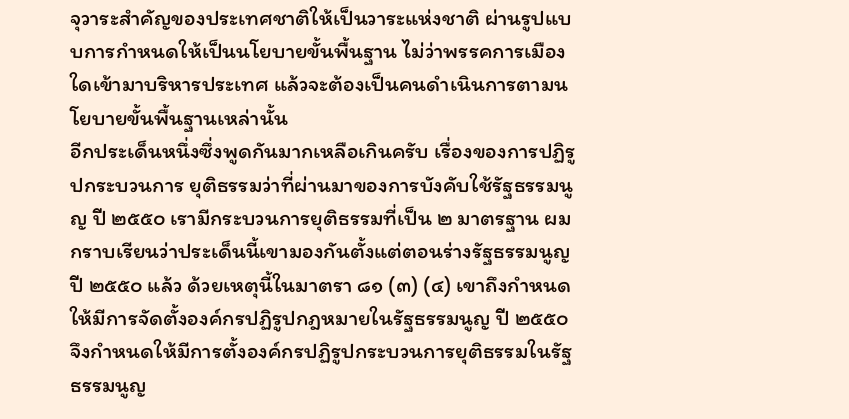จุวาระสําคัญของประเทศชาติให้เป็นวาระแห่งชาติ ผ่านรูปแบบการกําหนดให้เป็นนโยบายขั้นพื้นฐาน ไม่ว่าพรรคการเมืองใดเข้ามาบริหารประเทศ แล้วจะต้องเป็นคนดําเนินการตามนโยบายขั้นพื้นฐานเหล่านั้น
อีกประเด็นหนึ่งซึ่งพูดกันมากเหลือเกินครับ เรื่องของการปฏิรูปกระบวนการ ยุติธรรมว่าที่ผ่านมาของการบังคับใช้รัฐธรรมนูญ ปี ๒๕๕๐ เรามีกระบวนการยุติธรรมที่เป็น ๒ มาตรฐาน ผมกราบเรียนว่าประเด็นนี้เขามองกันตั้งแต่ตอนร่างรัฐธรรมนูญ ปี ๒๕๕๐ แล้ว ด้วยเหตุนี้ในมาตรา ๘๑ (๓) (๔) เขาถึงกําหนดให้มีการจัดตั้งองค์กรปฏิรูปกฎหมายในรัฐธรรมนูญ ปี ๒๕๕๐ จึงกําหนดให้มีการตั้งองค์กรปฏิรูปกระบวนการยุติธรรมในรัฐธรรมนูญ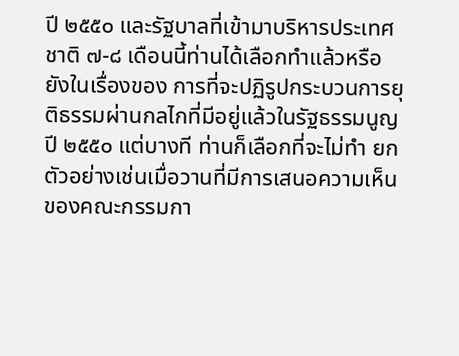ปี ๒๕๕๐ และรัฐบาลที่เข้ามาบริหารประเทศชาติ ๗-๘ เดือนนี้ท่านได้เลือกทําแล้วหรือยังในเรื่องของ การที่จะปฏิรูปกระบวนการยุติธรรมผ่านกลไกที่มีอยู่แล้วในรัฐธรรมนูญ ปี ๒๕๕๐ แต่บางที ท่านก็เลือกที่จะไม่ทํา ยกตัวอย่างเช่นเมื่อวานที่มีการเสนอความเห็นของคณะกรรมกา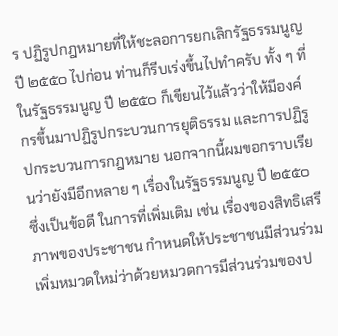ร ปฏิรูปกฎหมายที่ให้ชะลอการยกเลิกรัฐธรรมนูญ ปี ๒๕๕๐ ไปก่อน ท่านก็รีบเร่งขึ้นไปทําครับ ทั้ง ๆ ที่ในรัฐธรรมนูญ ปี ๒๕๕๐ ก็เขียนไว้แล้วว่าให้มีองค์กรขึ้นมาปฏิรูปกระบวนการยุติธรรม และการปฏิรูปกระบวนการกฎหมาย นอกจากนี้ผมขอกราบเรียนว่ายังมีอีกหลาย ๆ เรื่องในรัฐธรรมนูญ ปี ๒๕๕๐ ซึ่งเป็นข้อดี ในการที่เพิ่มเติม เช่น เรื่องของสิทธิเสรีภาพของประชาชน กําหนดให้ประชาชนมีส่วนร่วม เพิ่มหมวดใหม่ว่าด้วยหมวดการมีส่วนร่วมของป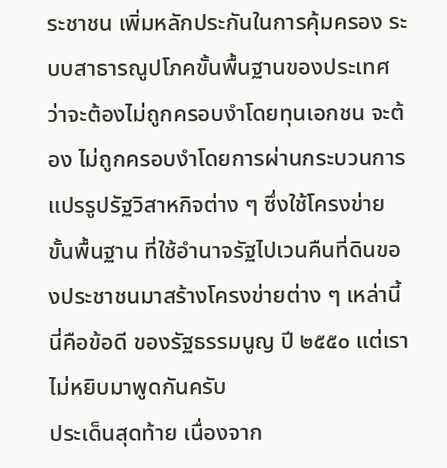ระชาชน เพิ่มหลักประกันในการคุ้มครอง ระบบสาธารณูปโภคขั้นพื้นฐานของประเทศว่าจะต้องไม่ถูกครอบงําโดยทุนเอกชน จะต้อง ไม่ถูกครอบงําโดยการผ่านกระบวนการแปรรูปรัฐวิสาหกิจต่าง ๆ ซึ่งใช้โครงข่ายขั้นพื้นฐาน ที่ใช้อํานาจรัฐไปเวนคืนที่ดินของประชาชนมาสร้างโครงข่ายต่าง ๆ เหล่านี้ นี่คือข้อดี ของรัฐธรรมนูญ ปี ๒๕๕๐ แต่เราไม่หยิบมาพูดกันครับ
ประเด็นสุดท้าย เนื่องจาก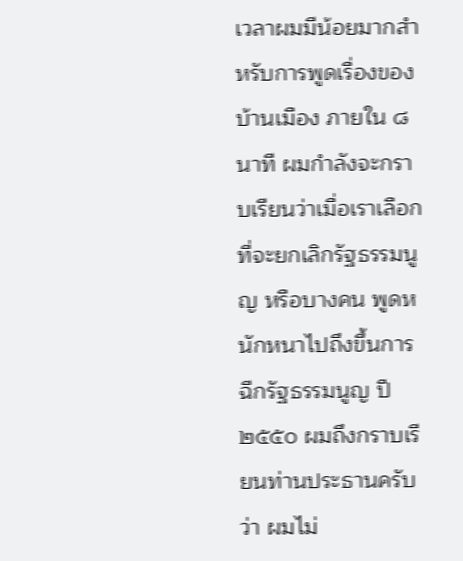เวลาผมมีน้อยมากสําหรับการพูดเรื่องของบ้านเมือง ภายใน ๘ นาที ผมกําลังจะกราบเรียนว่าเมื่อเราเลือกที่จะยกเลิกรัฐธรรมนูญ หรือบางคน พูดหนักหนาไปถึงขึ้นการฉีกรัฐธรรมนูญ ปี ๒๕๕๐ ผมถึงกราบเรียนท่านประธานครับว่า ผมไม่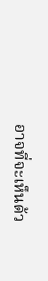อาจที่จะเห็นด้ว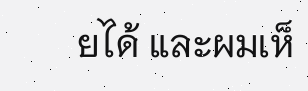ยได้ และผมเห็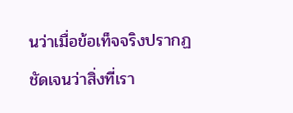นว่าเมื่อข้อเท็จจริงปรากฏชัดเจนว่าสิ่งที่เรา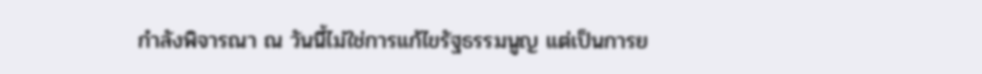กําลังพิจารณา ณ วันนี้ไม่ใช่การแก้ไขรัฐธรรมนูญ แต่เป็นการย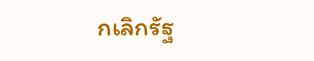กเลิกรัฐ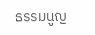ธรรมนูญ